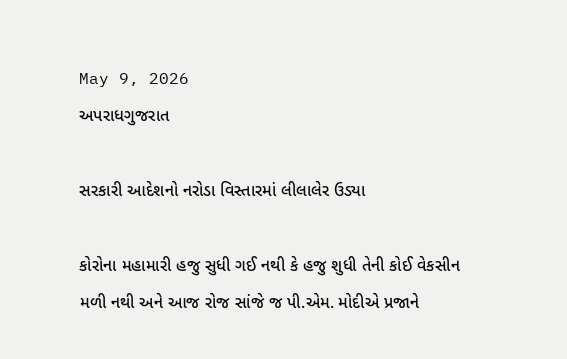May 9, 2026
અપરાધગુજરાત

સરકારી આદેશનો નરોડા વિસ્તારમાં લીલાલેર ઉડ્યા

કોરોના મહામારી હજુ સુધી ગઈ નથી કે હજુ શુધી તેની કોઈ વેકસીન મળી નથી અને આજ રોજ સાંજે જ પી.એમ. મોદીએ પ્રજાને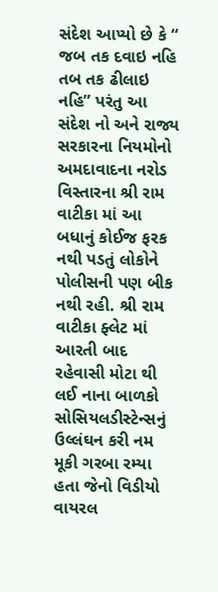સંદેશ આપ્યો છે કે “ જબ તક દવાઇ નહિ તબ તક ઢીલાઇ નહિ” પરંતુ આ સંદેશ નો અને રાજ્ય સરકારના નિયમોનો અમદાવાદના નરોડ વિસ્તારના શ્રી રામ વાટીકા માં આ બધાનું કોઈજ ફરક નથી પડતું લોકોને પોલીસની પણ બીક નથી રહી. શ્રી રામ વાટીકા ફ્લેટ માં આરતી બાદ રહેવાસી મોટા થી લઈ નાના બાળકો સોસિયલડીસ્ટેન્સનું ઉલ્લંઘન કરી નમ મૂકી ગરબા રમ્યા હતા જેનો વિડીયો વાયરલ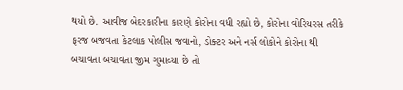થયો છે. આવીજ બેદરકારીના કારણે કોરોના વધી રહ્યો છે, કોરોના વોરિયરસ તરીકે ફરજ બજવતા કેટલાક પોલીસ જવાનો, ડોક્ટર અને નર્સ લોકોને કોરોના થી બચાવતા બચાવતા જીમ ગુમાવ્યા છે તો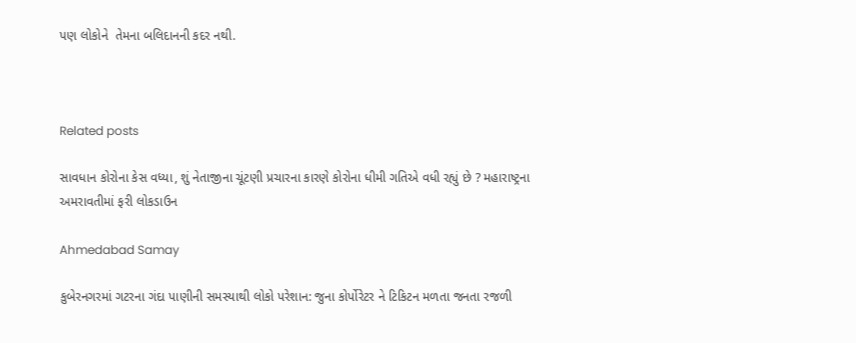પણ લોકોને  તેમના બલિદાનની કદર નથી.



Related posts

સાવધાન કોરોના કેસ વધ્યા, શું નેતાજીના ચૂંટણી પ્રચારના કારણે કોરોના ધીમી ગતિએ વધી રહ્યું છે ? મહારાષ્ટ્રના અમરાવતીમાં ફરી લોકડાઉન

Ahmedabad Samay

કુબેરનગરમાં ગટરના ગંદા પાણીની સમસ્યાથી લોકો પરેશાન: જુના કોર્પોરેટર ને ટિકિટન મળતા જનતા રજળી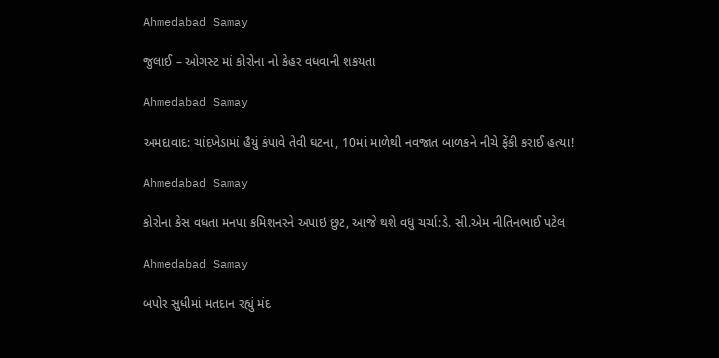Ahmedabad Samay

જુલાઈ – ઓગસ્ટ માં કોરોના નો કેહર વધવાની શકયતા

Ahmedabad Samay

અમદાવાદ: ચાંદખેડામાં હૈયું કંપાવે તેવી ઘટના, 10માં માળેથી નવજાત બાળકને નીચે ફેંકી કરાઈ હત્યા!

Ahmedabad Samay

કોરોના કેસ વધતા મનપા કમિશનરને અપાઇ છુટ, આજે થશે વધુ ચર્ચા:ડે. સી.એમ નીતિનભાઈ પટેલ

Ahmedabad Samay

બપોર સુધીમાં મતદાન રહ્યું મંદ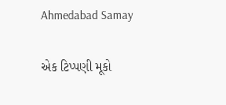Ahmedabad Samay

એક ટિપ્પણી મૂકો